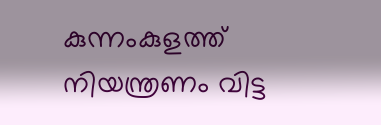കുന്നംകുളത്ത് നിയന്ത്രണം വിട്ട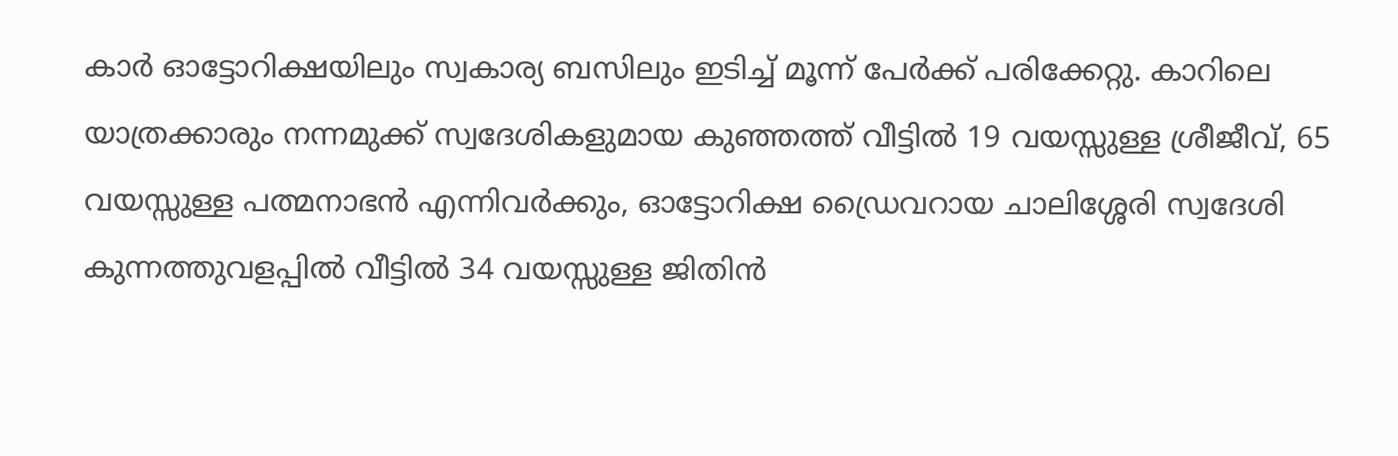കാർ ഓട്ടോറിക്ഷയിലും സ്വകാര്യ ബസിലും ഇടിച്ച് മൂന്ന് പേർക്ക് പരിക്കേറ്റു. കാറിലെ യാത്രക്കാരും നന്നമുക്ക് സ്വദേശികളുമായ കുഞ്ഞത്ത് വീട്ടിൽ 19 വയസ്സുള്ള ശ്രീജീവ്, 65 വയസ്സുള്ള പത്മനാഭൻ എന്നിവർക്കും, ഓട്ടോറിക്ഷ ഡ്രൈവറായ ചാലിശ്ശേരി സ്വദേശി കുന്നത്തുവളപ്പിൽ വീട്ടിൽ 34 വയസ്സുള്ള ജിതിൻ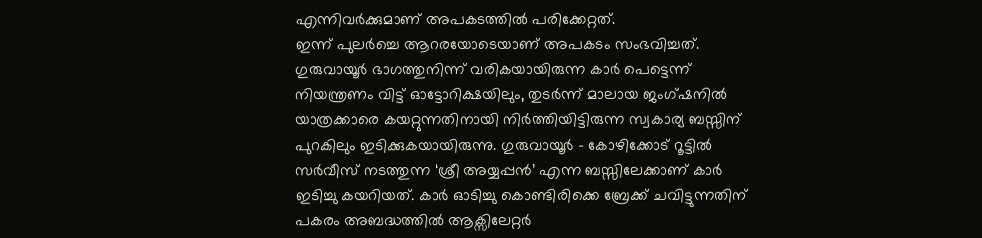എന്നിവർക്കുമാണ് അപകടത്തിൽ പരിക്കേറ്റത്.
ഇന്ന് പുലർച്ചെ ആറരയോടെയാണ് അപകടം സംഭവിച്ചത്. ഗുരുവായൂർ ഭാഗത്തുനിന്ന് വരികയായിരുന്ന കാർ പെട്ടെന്ന് നിയന്ത്രണം വിട്ട് ഓട്ടോറിക്ഷയിലും, തുടർന്ന് മാലായ ജംഗ്ഷനിൽ യാത്രക്കാരെ കയറ്റുന്നതിനായി നിർത്തിയിട്ടിരുന്ന സ്വകാര്യ ബസ്സിന് പുറകിലും ഇടിക്കുകയായിരുന്നു. ഗുരുവായൂർ – കോഴിക്കോട് റൂട്ടിൽ സർവീസ് നടത്തുന്ന ‘ശ്രീ അയ്യപ്പൻ’ എന്ന ബസ്സിലേക്കാണ് കാർ ഇടിച്ചു കയറിയത്. കാർ ഓടിച്ചു കൊണ്ടിരിക്കെ ബ്രേക്ക് ചവിട്ടുന്നതിന് പകരം അബദ്ധത്തിൽ ആക്സിലേറ്റർ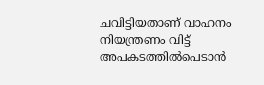ചവിട്ടിയതാണ് വാഹനം നിയന്ത്രണം വിട്ട് അപകടത്തിൽപെടാൻ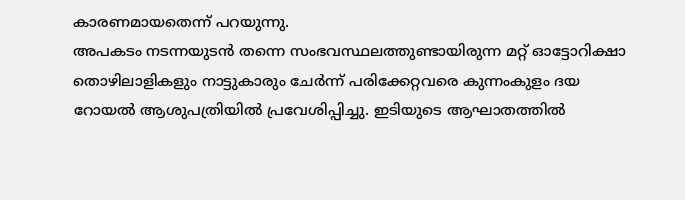കാരണമായതെന്ന് പറയുന്നു.
അപകടം നടന്നയുടൻ തന്നെ സംഭവസ്ഥലത്തുണ്ടായിരുന്ന മറ്റ് ഓട്ടോറിക്ഷാ തൊഴിലാളികളും നാട്ടുകാരും ചേർന്ന് പരിക്കേറ്റവരെ കുന്നംകുളം ദയ റോയൽ ആശുപത്രിയിൽ പ്രവേശിപ്പിച്ചു. ഇടിയുടെ ആഘാതത്തിൽ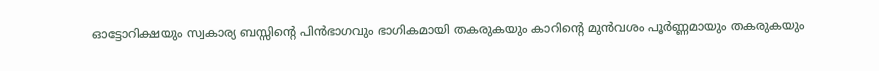ഓട്ടോറിക്ഷയും സ്വകാര്യ ബസ്സിന്റെ പിൻഭാഗവും ഭാഗികമായി തകരുകയും കാറിന്റെ മുൻവശം പൂർണ്ണമായും തകരുകയും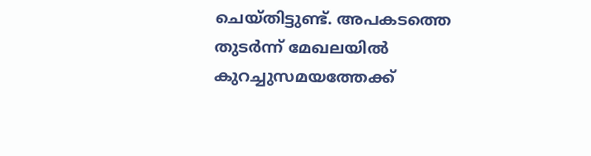ചെയ്തിട്ടുണ്ട്. അപകടത്തെ തുടർന്ന് മേഖലയിൽ കുറച്ചുസമയത്തേക്ക്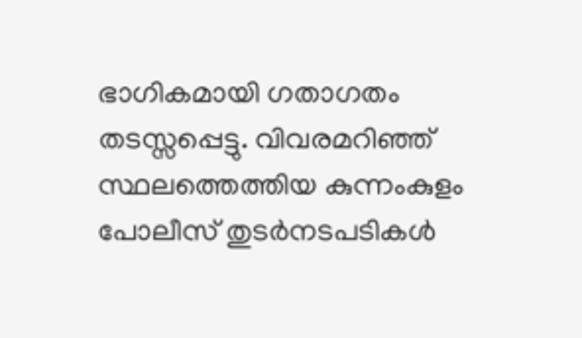ഭാഗികമായി ഗതാഗതം തടസ്സപ്പെട്ടു. വിവരമറിഞ്ഞ് സ്ഥലത്തെത്തിയ കുന്നംകുളം പോലീസ് തുടർനടപടികൾ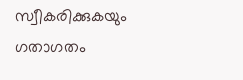സ്വീകരിക്കുകയും ഗതാഗതം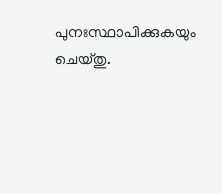പുനഃസ്ഥാപിക്കുകയും ചെയ്തു.